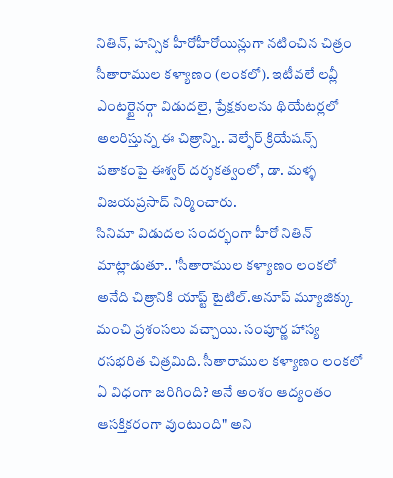నితిన్, హన్సిక హీరోహీరోయిన్లుగా నటించిన చిత్రం సీతారాముల కళ్యాణం (లంకలో). ఇటీవలే లవ్లీ ఎంటర్టైనర్గా విడుదలై, ప్రేక్షకులను థియేటర్లలో అలరిస్తున్న ఈ చిత్రాన్ని.. వెల్ఫేర్ క్రియేషన్స్ పతాకంపై ఈశ్వర్ దర్శకత్వంలో, డా. మళ్ళ విజయప్రసాద్ నిర్మించారు.
సినిమా విడుదల సందర్భంగా హీరో నితిన్ మాట్లాడుతూ.. 'సీతారాముల కళ్యాణం లంకలో అనేది చిత్రానికి యాప్ట్ టైటిల్.అనూప్ మ్యూజిక్కు మంచి ప్రశంసలు వచ్చాయి. సంపూర్ణ హాస్య రసభరిత చిత్రమిది. సీతారాముల కళ్యాణం లంకలో ఏ విధంగా జరిగింది? అనే అంశం ఆద్యంతం ఆసక్తికరంగా వుంటుంది" అని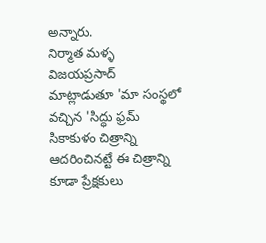అన్నారు.
నిర్మాత మళ్ళ విజయప్రసాద్ మాట్లాడుతూ 'మా సంస్థలో వచ్చిన 'సిద్ధు ఫ్రమ్ సికాకుళం చిత్రాన్ని ఆదరించినట్టే ఈ చిత్రాన్ని కూడా ప్రేక్షకులు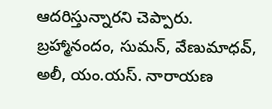ఆదరిస్తున్నారని చెప్పారు.
బ్రహ్మానందం, సుమన్, వేణుమాధవ్, అలీ, యం.యస్. నారాయణ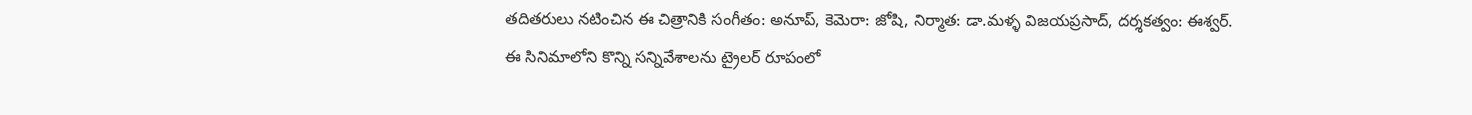తదితరులు నటించిన ఈ చిత్రానికి సంగీతం: అనూప్, కెమెరా: జోషి, నిర్మాత: డా.మళ్ళ విజయప్రసాద్, దర్శకత్వం: ఈశ్వర్.
ఈ సినిమాలోని కొన్ని సన్నివేశాలను ట్రైలర్ రూపంలో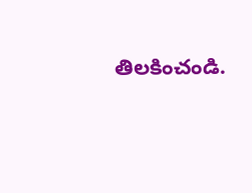తిలకించండి.